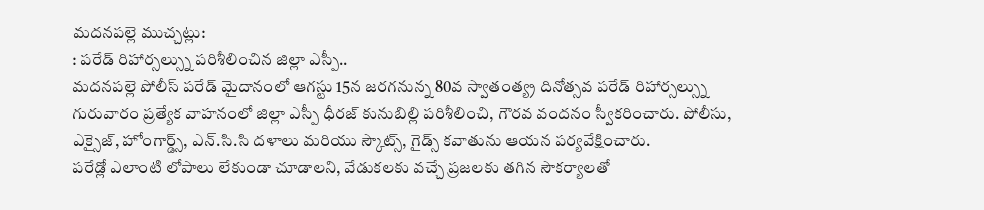మదనపల్లె ముచ్చట్లు:
: పరేడ్ రిహార్సల్స్ను పరిశీలించిన జిల్లా ఎస్పీ..
మదనపల్లె పోలీస్ పరేడ్ మైదానంలో ఆగస్టు 15న జరగనున్న 80వ స్వాతంత్య్ర దినోత్సవ పరేడ్ రిహార్సల్స్ను గురువారం ప్రత్యేక వాహనంలో జిల్లా ఎస్పీ ధీరజ్ కునుబిల్లి పరిశీలించి, గౌరవ వందనం స్వీకరించారు. పోలీసు, ఎక్సైజ్, హోంగార్డ్స్, ఎన్.సి.సి దళాలు మరియు స్కౌట్స్, గైడ్స్ కవాతును ఆయన పర్యవేక్షించారు.
పరేడ్లో ఎలాంటి లోపాలు లేకుండా చూడాలని, వేడుకలకు వచ్చే ప్రజలకు తగిన సౌకర్యాలతో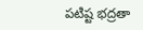పటిష్ట భద్రతా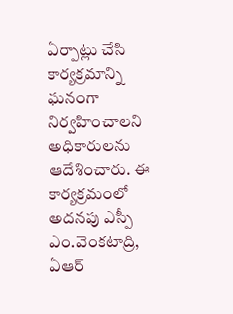ఏర్పాట్లు చేసి కార్యక్రమాన్ని ఘనంగా నిర్వహించాలని అధికారులను ఆదేశించారు. ఈ కార్యక్రమంలో అదనపు ఎస్పీ ఎం.వెంకటాద్రి, ఏఆర్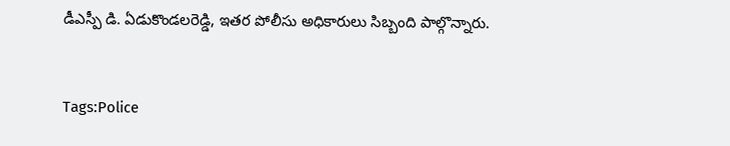డీఎస్పీ డి. ఏడుకొండలరెడ్డి, ఇతర పోలీసు అధికారులు సిబ్బంది పాల్గొన్నారు.



Tags:Police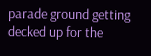parade ground getting decked up for the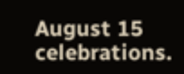August 15 celebrations.